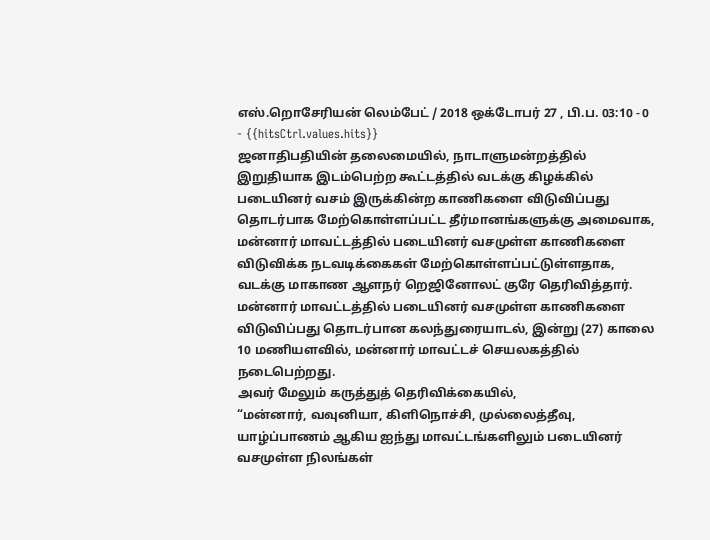எஸ்.றொசேரியன் லெம்பேட் / 2018 ஒக்டோபர் 27 , பி.ப. 03:10 - 0 - {{hitsCtrl.values.hits}}
ஜனாதிபதியின் தலைமையில், நாடாளுமன்றத்தில் இறுதியாக இடம்பெற்ற கூட்டத்தில் வடக்கு கிழக்கில் படையினர் வசம் இருக்கின்ற காணிகளை விடுவிப்பது தொடர்பாக மேற்கொள்ளப்பட்ட தீர்மானங்களுக்கு அமைவாக, மன்னார் மாவட்டத்தில் படையினர் வசமுள்ள காணிகளை விடுவிக்க நடவடிக்கைகள் மேற்கொள்ளப்பட்டுள்ளதாக, வடக்கு மாகாண ஆளநர் றெஜினோலட் குரே தெரிவித்தார்.
மன்னார் மாவட்டத்தில் படையினர் வசமுள்ள காணிகளை விடுவிப்பது தொடர்பான கலந்துரையாடல், இன்று (27) காலை 10 மணியளவில், மன்னார் மாவட்டச் செயலகத்தில் நடைபெற்றது.
அவர் மேலும் கருத்துத் தெரிவிக்கையில்,
“மன்னார், வவுனியா, கிளிநொச்சி, முல்லைத்தீவு, யாழ்ப்பாணம் ஆகிய ஐந்து மாவட்டங்களிலும் படையினர் வசமுள்ள நிலங்கள்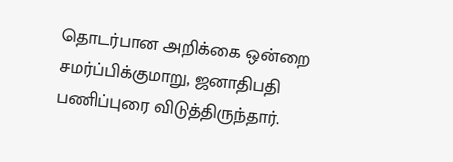தொடர்பான அறிக்கை ஒன்றை சமர்ப்பிக்குமாறு, ஜனாதிபதி பணிப்புரை விடுத்திருந்தார்.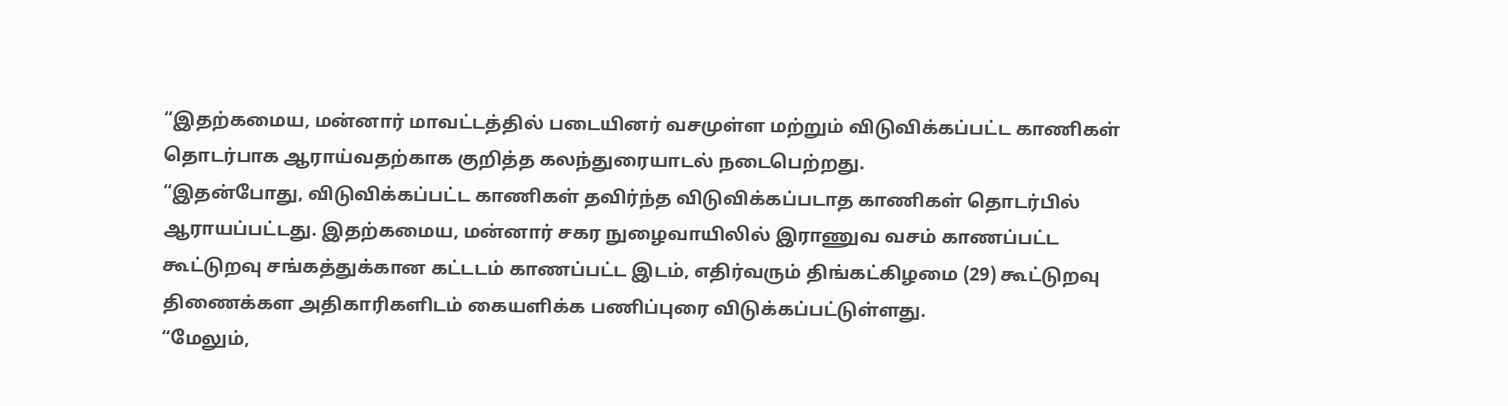“இதற்கமைய, மன்னார் மாவட்டத்தில் படையினர் வசமுள்ள மற்றும் விடுவிக்கப்பட்ட காணிகள் தொடர்பாக ஆராய்வதற்காக குறித்த கலந்துரையாடல் நடைபெற்றது.
“இதன்போது, விடுவிக்கப்பட்ட காணிகள் தவிர்ந்த விடுவிக்கப்படாத காணிகள் தொடர்பில் ஆராயப்பட்டது. இதற்கமைய, மன்னார் சகர நுழைவாயிலில் இராணுவ வசம் காணப்பட்ட கூட்டுறவு சங்கத்துக்கான கட்டடம் காணப்பட்ட இடம், எதிர்வரும் திங்கட்கிழமை (29) கூட்டுறவு திணைக்கள அதிகாரிகளிடம் கையளிக்க பணிப்புரை விடுக்கப்பட்டுள்ளது.
“மேலும்,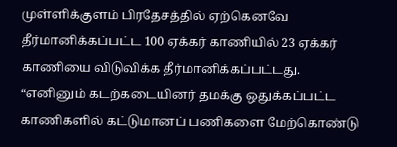முள்ளிக்குளம் பிரதேசத்தில் ஏற்கெனவே தீர்மானிக்கப்பட்ட 100 ஏக்கர் காணியில் 23 ஏக்கர் காணியை விடுவிக்க தீர்மானிக்கப்பட்டது.
“எனினும் கடற்கடையினர் தமக்கு ஒதுக்கப்பட்ட காணிகளில் கட்டுமானப் பணிகளை மேற்கொண்டு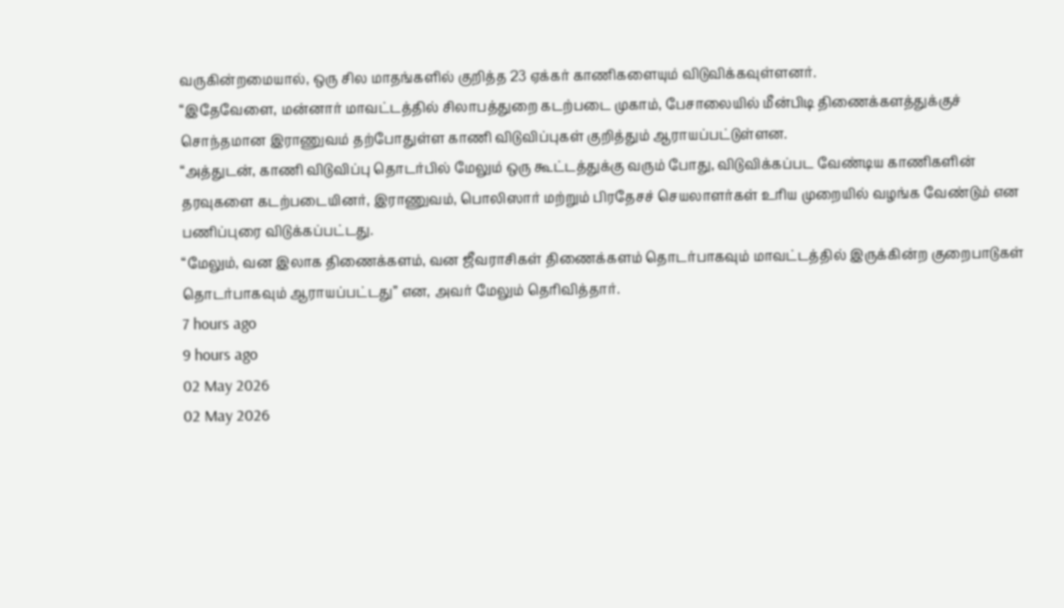வருகின்றமையால், ஒரு சில மாதங்களில் குறித்த 23 ஏக்கர் காணிகளையும் விடுவிக்கவுள்ளனர்.
“இதேவேளை, மன்னார் மாவட்டத்தில் சிலாபத்துறை கடற்படை முகாம், பேசாலையில் மீன்பிடி திணைக்களத்துக்குச் சொந்தமான இராணுவம் தற்போதுள்ள காணி விடுவிப்புகள் குறித்தும் ஆராயப்பட்டுள்ளன.
“அத்துடன், காணி விடுவிப்பு தொடர்பில் மேலும் ஒரு கூட்டத்துக்கு வரும் போது, விடுவிக்கப்பட வேண்டிய காணிகளின் தரவுகளை கடற்படையினர், இராணுவம், பொலிஸார் மற்றும் பிரதேசச் செயலாளர்கள் உரிய முறையில் வழங்க வேண்டும் என பணிப்புரை விடுக்கப்பட்டது.
“மேலும், வன இலாக திணைக்களம், வன ஜீவராசிகள் திணைக்களம் தொடர்பாகவும் மாவட்டத்தில் இருக்கின்ற குறைபாடுகள் தொடர்பாகவும் ஆராயப்பட்டது” என, அவர் மேலும் தெரிவித்தார்.
7 hours ago
9 hours ago
02 May 2026
02 May 2026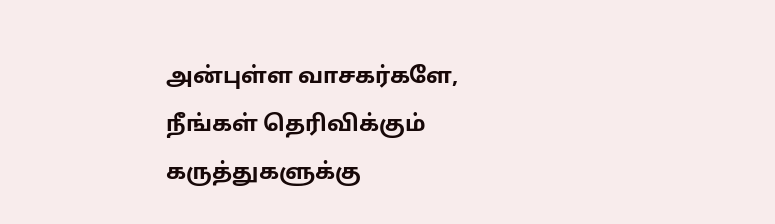அன்புள்ள வாசகர்களே,
நீங்கள் தெரிவிக்கும் கருத்துகளுக்கு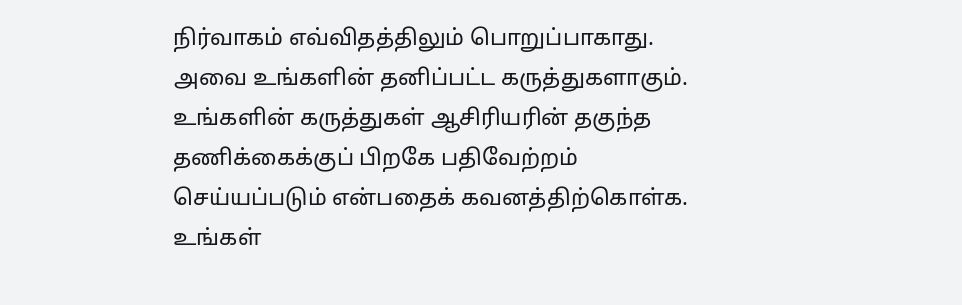நிர்வாகம் எவ்விதத்திலும் பொறுப்பாகாது. அவை உங்களின் தனிப்பட்ட கருத்துகளாகும். உங்களின் கருத்துகள் ஆசிரியரின் தகுந்த தணிக்கைக்குப் பிறகே பதிவேற்றம் செய்யப்படும் என்பதைக் கவனத்திற்கொள்க. உங்கள்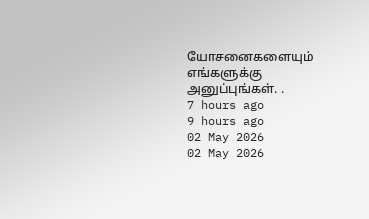யோசனைகளையும் எங்களுக்கு அனுப்புங்கள். .
7 hours ago
9 hours ago
02 May 2026
02 May 2026